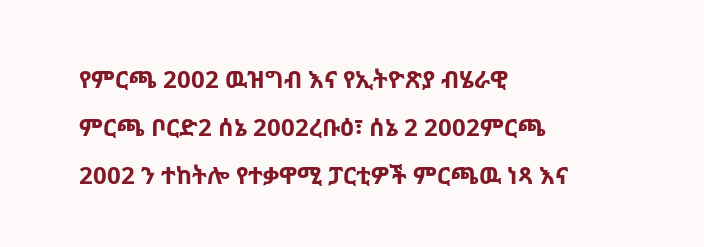የምርጫ 2002 ዉዝግብ እና የኢትዮጽያ ብሄራዊ ምርጫ ቦርድ2 ሰኔ 2002ረቡዕ፣ ሰኔ 2 2002ምርጫ 2002 ን ተከትሎ የተቃዋሚ ፓርቲዎች ምርጫዉ ነጻ እና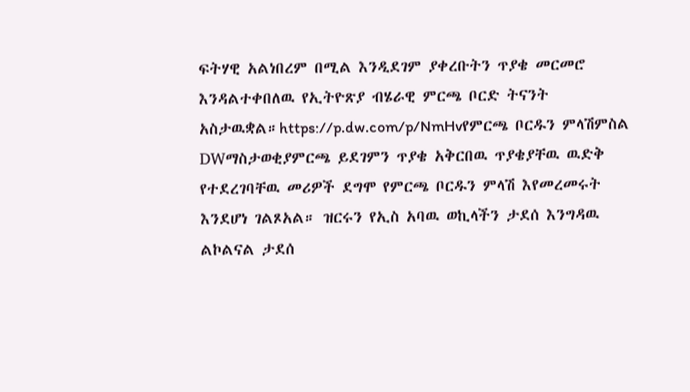ፍትሃዊ አልነበረም በሚል እንዲደገም ያቀረቡትን ጥያቄ መርመሮ እንዳልተቀበለዉ የኢትዮጽያ ብሄራዊ ምርጫ ቦርድ ትናንት አስታዉቋል።https://p.dw.com/p/NmHvየምርጫ ቦርዱን ምላሽምስል DWማስታወቂያምርጫ ይደገምን ጥያቄ አቅርበዉ ጥያቄያቸዉ ዉድቅ የተደረገባቸዉ መሪዎች ደግሞ የምርጫ ቦርዱን ምላሽ እየመረመሩት እንደሆነ ገልጾአል። ዝርሩን የኢስ አባዉ ወኪላችን ታደሰ እንግዳዉ ልኮልናል ታደሰ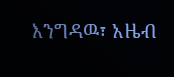እንግዳዉ፣ አዜብ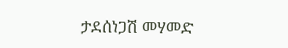ታደሰነጋሽ መሃመድ